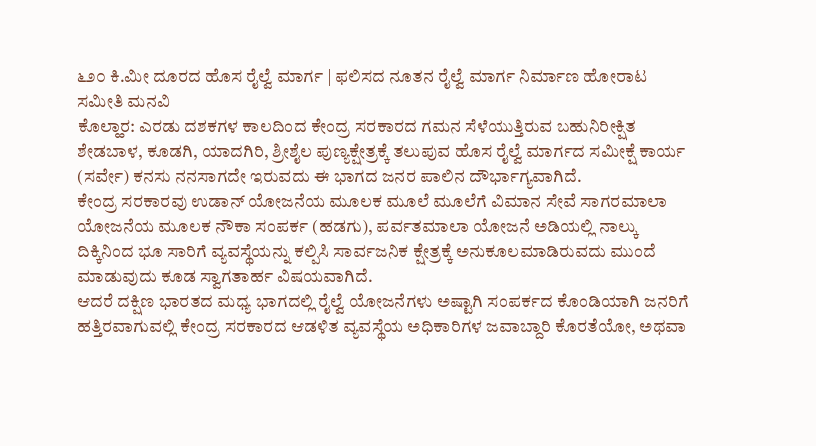೬೨೦ ಕಿ.ಮೀ ದೂರದ ಹೊಸ ರೈಲ್ವೆ ಮಾರ್ಗ | ಫಲಿಸದ ನೂತನ ರೈಲ್ವೆ ಮಾರ್ಗ ನಿರ್ಮಾಣ ಹೋರಾಟ ಸಮೀತಿ ಮನವಿ
ಕೊಲ್ಹಾರ: ಎರಡು ದಶಕಗಳ ಕಾಲದಿಂದ ಕೇಂದ್ರ ಸರಕಾರದ ಗಮನ ಸೆಳೆಯುತ್ತಿರುವ ಬಹುನಿರೀಕ್ಷಿತ ಶೇಡಬಾಳ, ಕೂಡಗಿ, ಯಾದಗಿರಿ, ಶ್ರೀಶೈಲ ಪುಣ್ಯಕ್ಷೇತ್ರಕ್ಕೆ ತಲುಪುವ ಹೊಸ ರೈಲ್ವೆ ಮಾರ್ಗದ ಸಮೀಕ್ಷೆ ಕಾರ್ಯ (ಸರ್ವೇ) ಕನಸು ನನಸಾಗದೇ ಇರುವದು ಈ ಭಾಗದ ಜನರ ಪಾಲಿನ ದೌರ್ಭಾಗ್ಯವಾಗಿದೆ.
ಕೇಂದ್ರ ಸರಕಾರವು ಉಡಾನ್ ಯೋಜನೆಯ ಮೂಲಕ ಮೂಲೆ ಮೂಲೆಗೆ ವಿಮಾನ ಸೇವೆ ಸಾಗರಮಾಲಾ ಯೋಜನೆಯ ಮೂಲಕ ನೌಕಾ ಸಂಪರ್ಕ (ಹಡಗು), ಪರ್ವತಮಾಲಾ ಯೋಜನೆ ಅಡಿಯಲ್ಲಿ ನಾಲ್ಕು ದಿಕ್ಕಿನಿಂದ ಭೂ ಸಾರಿಗೆ ವ್ಯವಸ್ಥೆಯನ್ನು ಕಲ್ಪಿಸಿ ಸಾರ್ವಜನಿಕ ಕ್ಷೇತ್ರಕ್ಕೆ ಅನುಕೂಲಮಾಡಿರುವದು ಮುಂದೆ ಮಾಡುವುದು ಕೂಡ ಸ್ವಾಗತಾರ್ಹ ವಿಷಯವಾಗಿದೆ.
ಆದರೆ ದಕ್ಷಿಣ ಭಾರತದ ಮಧ್ಯ ಭಾಗದಲ್ಲಿ ರೈಲ್ವೆ ಯೋಜನೆಗಳು ಅಷ್ಟಾಗಿ ಸಂಪರ್ಕದ ಕೊಂಡಿಯಾಗಿ ಜನರಿಗೆ ಹತ್ತಿರವಾಗುವಲ್ಲಿ ಕೇಂದ್ರ ಸರಕಾರದ ಆಡಳಿತ ವ್ಯವಸ್ಥೆಯ ಅಧಿಕಾರಿಗಳ ಜವಾಬ್ದಾರಿ ಕೊರತೆಯೋ, ಅಥವಾ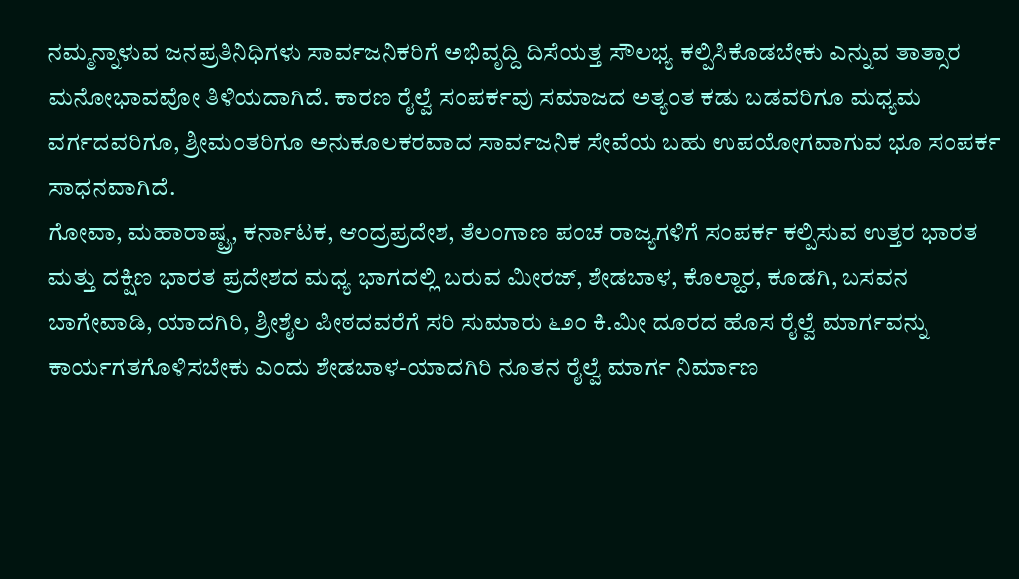ನಮ್ಮನ್ನಾಳುವ ಜನಪ್ರತಿನಿಧಿಗಳು ಸಾರ್ವಜನಿಕರಿಗೆ ಅಭಿವೃದ್ದಿ ದಿಸೆಯತ್ತ ಸೌಲಭ್ಯ ಕಲ್ಪಿಸಿಕೊಡಬೇಕು ಎನ್ನುವ ತಾತ್ಸಾರ ಮನೋಭಾವವೋ ತಿಳಿಯದಾಗಿದೆ. ಕಾರಣ ರೈಲ್ವೆ ಸಂಪರ್ಕವು ಸಮಾಜದ ಅತ್ಯಂತ ಕಡು ಬಡವರಿಗೂ ಮಧ್ಯಮ ವರ್ಗದವರಿಗೂ, ಶ್ರೀಮಂತರಿಗೂ ಅನುಕೂಲಕರವಾದ ಸಾರ್ವಜನಿಕ ಸೇವೆಯ ಬಹು ಉಪಯೋಗವಾಗುವ ಭೂ ಸಂಪರ್ಕ ಸಾಧನವಾಗಿದೆ.
ಗೋವಾ, ಮಹಾರಾಷ್ಟ್ರ, ಕರ್ನಾಟಕ, ಆಂದ್ರಪ್ರದೇಶ, ತೆಲಂಗಾಣ ಪಂಚ ರಾಜ್ಯಗಳಿಗೆ ಸಂಪರ್ಕ ಕಲ್ಪಿಸುವ ಉತ್ತರ ಭಾರತ ಮತ್ತು ದಕ್ಷಿಣ ಭಾರತ ಪ್ರದೇಶದ ಮಧ್ಯ ಭಾಗದಲ್ಲಿ ಬರುವ ಮೀರಜ್, ಶೇಡಬಾಳ, ಕೊಲ್ಹಾರ, ಕೂಡಗಿ, ಬಸವನ ಬಾಗೇವಾಡಿ, ಯಾದಗಿರಿ, ಶ್ರೀಶೈಲ ಪೀಠದವರೆಗೆ ಸರಿ ಸುಮಾರು ೬೨೦ ಕಿ.ಮೀ ದೂರದ ಹೊಸ ರೈಲ್ವೆ ಮಾರ್ಗವನ್ನು ಕಾರ್ಯಗತಗೊಳಿಸಬೇಕು ಎಂದು ಶೇಡಬಾಳ-ಯಾದಗಿರಿ ನೂತನ ರೈಲ್ವೆ ಮಾರ್ಗ ನಿರ್ಮಾಣ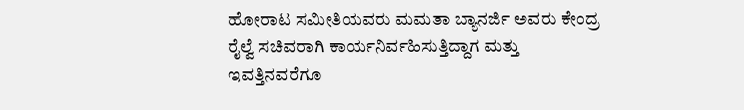ಹೋರಾಟ ಸಮೀತಿಯವರು ಮಮತಾ ಬ್ಯಾನರ್ಜಿ ಅವರು ಕೇಂದ್ರ ರೈಲ್ವೆ ಸಚಿವರಾಗಿ ಕಾರ್ಯನಿರ್ವಹಿಸುತ್ತಿದ್ದಾಗ ಮತ್ತು ಇವತ್ತಿನವರೆಗೂ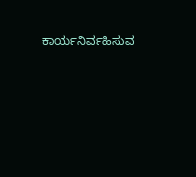ಕಾರ್ಯನಿರ್ವಹಿಸುವ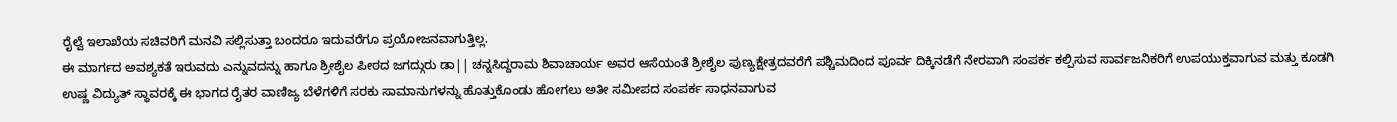ರೈಲ್ವೆ ಇಲಾಖೆಯ ಸಚಿವರಿಗೆ ಮನವಿ ಸಲ್ಲಿಸುತ್ತಾ ಬಂದರೂ ಇದುವರೆಗೂ ಪ್ರಯೋಜನವಾಗುತ್ತಿಲ್ಲ.
ಈ ಮಾರ್ಗದ ಅವಶ್ಯಕತೆ ಇರುವದು ಎನ್ನುವದನ್ನು ಹಾಗೂ ಶ್ರೀಶೈಲ ಪೀಠದ ಜಗದ್ಗುರು ಡಾ|| ಚನ್ನಸಿದ್ದರಾಮ ಶಿವಾಚಾರ್ಯ ಅವರ ಆಸೆಯಂತೆ ಶ್ರೀಶೈಲ ಪುಣ್ಯಕ್ಷೇತ್ರದವರೆಗೆ ಪಶ್ಚಿಮದಿಂದ ಪೂರ್ವ ದಿಕ್ಕಿನಡೆಗೆ ನೇರವಾಗಿ ಸಂಪರ್ಕ ಕಲ್ಪಿಸುವ ಸಾರ್ವಜನಿಕರಿಗೆ ಉಪಯುಕ್ತವಾಗುವ ಮತ್ತು ಕೂಡಗಿ ಉಷ್ಣ ವಿದ್ಯುತ್ ಸ್ಥಾವರಕ್ಕೆ ಈ ಭಾಗದ ರೈತರ ವಾಣಿಜ್ಯ ಬೆಳೆಗಳಿಗೆ ಸರಕು ಸಾಮಾನುಗಳನ್ನು ಹೊತ್ತುಕೊಂಡು ಹೋಗಲು ಅತೀ ಸಮೀಪದ ಸಂಪರ್ಕ ಸಾಧನವಾಗುವ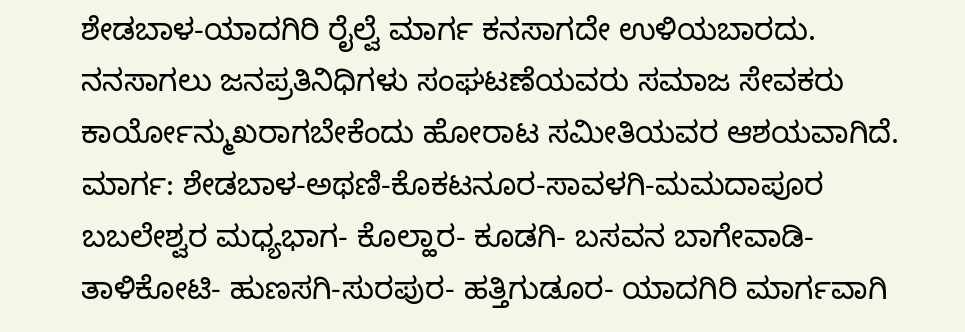ಶೇಡಬಾಳ-ಯಾದಗಿರಿ ರೈಲ್ವೆ ಮಾರ್ಗ ಕನಸಾಗದೇ ಉಳಿಯಬಾರದು. ನನಸಾಗಲು ಜನಪ್ರತಿನಿಧಿಗಳು ಸಂಘಟಣೆಯವರು ಸಮಾಜ ಸೇವಕರು ಕಾರ್ಯೋನ್ಮುಖರಾಗಬೇಕೆಂದು ಹೋರಾಟ ಸಮೀತಿಯವರ ಆಶಯವಾಗಿದೆ.
ಮಾರ್ಗ: ಶೇಡಬಾಳ-ಅಥಣಿ-ಕೊಕಟನೂರ-ಸಾವಳಗಿ-ಮಮದಾಪೂರ ಬಬಲೇಶ್ವರ ಮಧ್ಯಭಾಗ- ಕೊಲ್ಹಾರ- ಕೂಡಗಿ- ಬಸವನ ಬಾಗೇವಾಡಿ- ತಾಳಿಕೋಟಿ- ಹುಣಸಗಿ-ಸುರಪುರ- ಹತ್ತಿಗುಡೂರ- ಯಾದಗಿರಿ ಮಾರ್ಗವಾಗಿ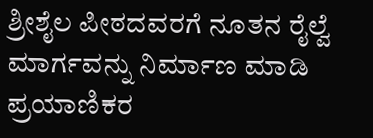ಶ್ರೀಶೈಲ ಪೀಠದವರಗೆ ನೂತನ ರೈಲ್ವೆ ಮಾರ್ಗವನ್ನು ನಿರ್ಮಾಣ ಮಾಡಿ ಪ್ರಯಾಣಿಕರ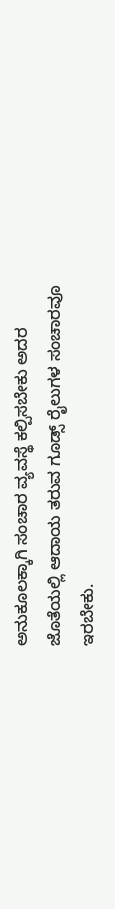ಅನುಕೂಲಕ್ಕಾಗಿ ಸಂಚಾರ ವ್ಯವಸ್ಥೆ ಕಲ್ಪಿಸಬೇಕು ಅದರ ಜೊತೆಯಲ್ಲಿ ಆದಾಯ ತರುವ ಗೂಡ್ಸ್ ರೈಲುಗಳ ಸಂಚಾರವೂ ಇರಬೇಕು.